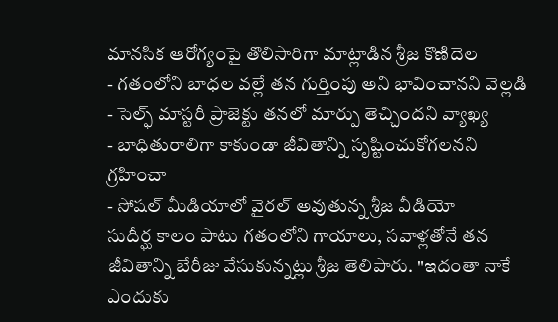మానసిక ఆరోగ్యంపై తొలిసారిగా మాట్లాడిన శ్రీజ కొణిదెల
- గతంలోని బాధల వల్లే తన గుర్తింపు అని భావించానని వెల్లడి
- సెల్ఫ్ మాస్టరీ ప్రాజెక్టు తనలో మార్పు తెచ్చిందని వ్యాఖ్య
- బాధితురాలిగా కాకుండా జీవితాన్ని సృష్టించుకోగలనని గ్రహించా
- సోషల్ మీడియాలో వైరల్ అవుతున్న శ్రీజ వీడియో
సుదీర్ఘ కాలం పాటు గతంలోని గాయాలు, సవాళ్లతోనే తన జీవితాన్ని బేరీజు వేసుకున్నట్లు శ్రీజ తెలిపారు. "ఇదంతా నాకే ఎందుకు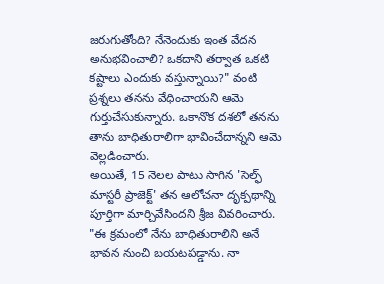జరుగుతోంది? నేనెందుకు ఇంత వేదన అనుభవించాలి? ఒకదాని తర్వాత ఒకటి కష్టాలు ఎందుకు వస్తున్నాయి?" వంటి ప్రశ్నలు తనను వేధించాయని ఆమె గుర్తుచేసుకున్నారు. ఒకానొక దశలో తనను తాను బాధితురాలిగా భావించేదాన్నని ఆమె వెల్లడించారు.
అయితే, 15 నెలల పాటు సాగిన 'సెల్ఫ్ మాస్టరీ ప్రాజెక్ట్' తన ఆలోచనా దృక్పథాన్ని పూర్తిగా మార్చివేసిందని శ్రీజ వివరించారు. "ఈ క్రమంలో నేను బాధితురాలిని అనే భావన నుంచి బయటపడ్డాను. నా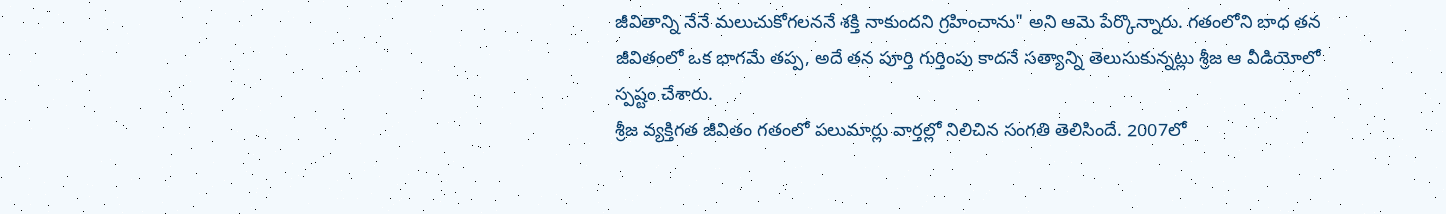జీవితాన్ని నేనే మలుచుకోగలననే శక్తి నాకుందని గ్రహించాను" అని ఆమె పేర్కొన్నారు. గతంలోని బాధ తన జీవితంలో ఒక భాగమే తప్ప, అదే తన పూర్తి గుర్తింపు కాదనే సత్యాన్ని తెలుసుకున్నట్లు శ్రీజ ఆ వీడియోలో స్పష్టం చేశారు.
శ్రీజ వ్యక్తిగత జీవితం గతంలో పలుమార్లు వార్తల్లో నిలిచిన సంగతి తెలిసిందే. 2007లో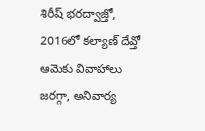శిరీష్ భరద్వాజ్తో, 2016లో కల్యాణ్ దేవ్తో ఆమెకు వివాహాలు జరగ్గా, అనివార్య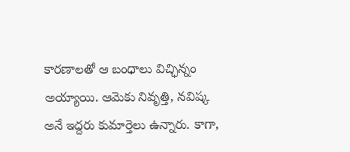కారణాలతో ఆ బంధాలు విచ్ఛిన్నం అయ్యాయి. ఆమెకు నివృత్తి, నవిష్క అనే ఇద్దరు కుమార్తెలు ఉన్నారు. కాగా,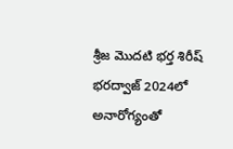శ్రీజ మొదటి భర్త శిరీష్ భరద్వాజ్ 2024లో అనారోగ్యంతో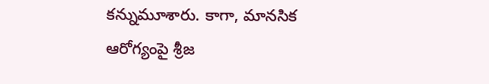కన్నుమూశారు. కాగా, మానసిక ఆరోగ్యంపై శ్రీజ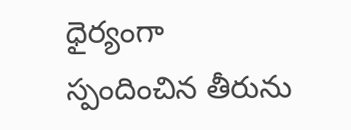ధైర్యంగా స్పందించిన తీరును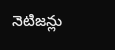నెటిజన్లు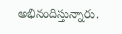అభినందిస్తున్నారు.